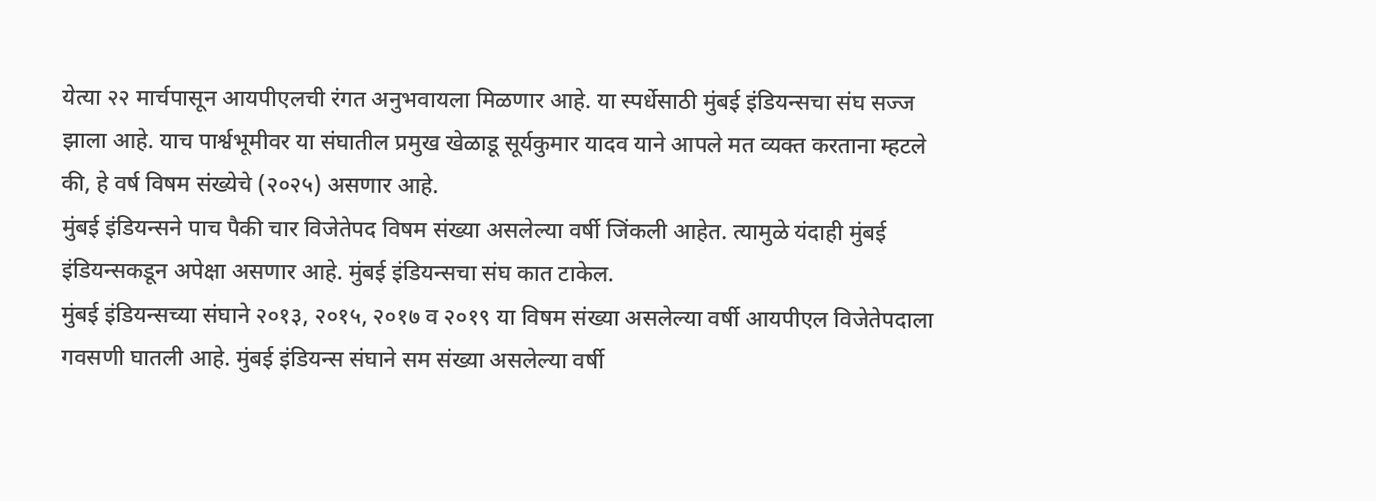येत्या २२ मार्चपासून आयपीएलची रंगत अनुभवायला मिळणार आहे. या स्पर्धेसाठी मुंबई इंडियन्सचा संघ सज्ज झाला आहे. याच पार्श्वभूमीवर या संघातील प्रमुख खेळाडू सूर्यकुमार यादव याने आपले मत व्यक्त करताना म्हटले की, हे वर्ष विषम संख्येचे (२०२५) असणार आहे.
मुंबई इंडियन्सने पाच पैकी चार विजेतेपद विषम संख्या असलेल्या वर्षी जिंकली आहेत. त्यामुळे यंदाही मुंबई इंडियन्सकडून अपेक्षा असणार आहे. मुंबई इंडियन्सचा संघ कात टाकेल.
मुंबई इंडियन्सच्या संघाने २०१३, २०१५, २०१७ व २०१९ या विषम संख्या असलेल्या वर्षी आयपीएल विजेतेपदाला गवसणी घातली आहे. मुंबई इंडियन्स संघाने सम संख्या असलेल्या वर्षी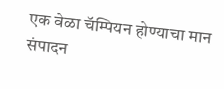एक वेळा चॅम्पियन होण्याचा मान संपादन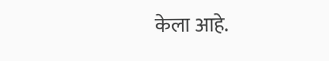केला आहे.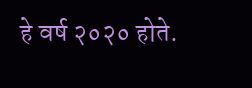हे वर्ष २०२० होते.